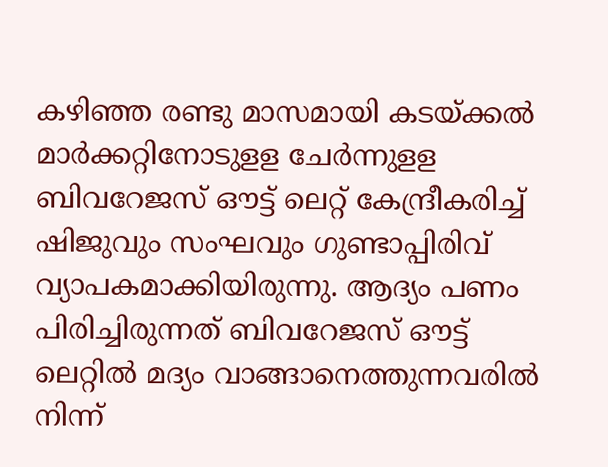കഴിഞ്ഞ രണ്ടു മാസമായി കടയ്ക്കല്‍ മാര്‍ക്കറ്റിനോടുളള ചേര്‍ന്നുളള ബിവറേജസ് ഔട്ട് ലെറ്റ് കേന്ദ്രീകരിച്ച് ഷിജുവും സംഘവും ഗുണ്ടാപ്പിരിവ് വ്യാപകമാക്കിയിരുന്നു. ആദ്യം പണം പിരിച്ചിരുന്നത് ബിവറേജസ് ഔട്ട് ലെറ്റില്‍ മദ്യം വാങ്ങാനെത്തുന്നവരില്‍ നിന്ന്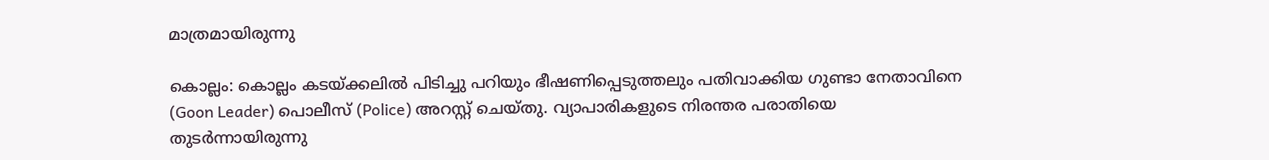മാത്രമായിരുന്നു

കൊല്ലം: കൊല്ലം കടയ്ക്കലില്‍ പിടിച്ചു പറിയും ഭീഷണിപ്പെടുത്തലും പതിവാക്കിയ ഗുണ്ടാ നേതാവിനെ (Goon Leader) പൊലീസ് (Police) അറസ്റ്റ് ചെയ്തു. വ്യാപാരികളുടെ നിരന്തര പരാതിയെ തുടര്‍ന്നായിരുന്നു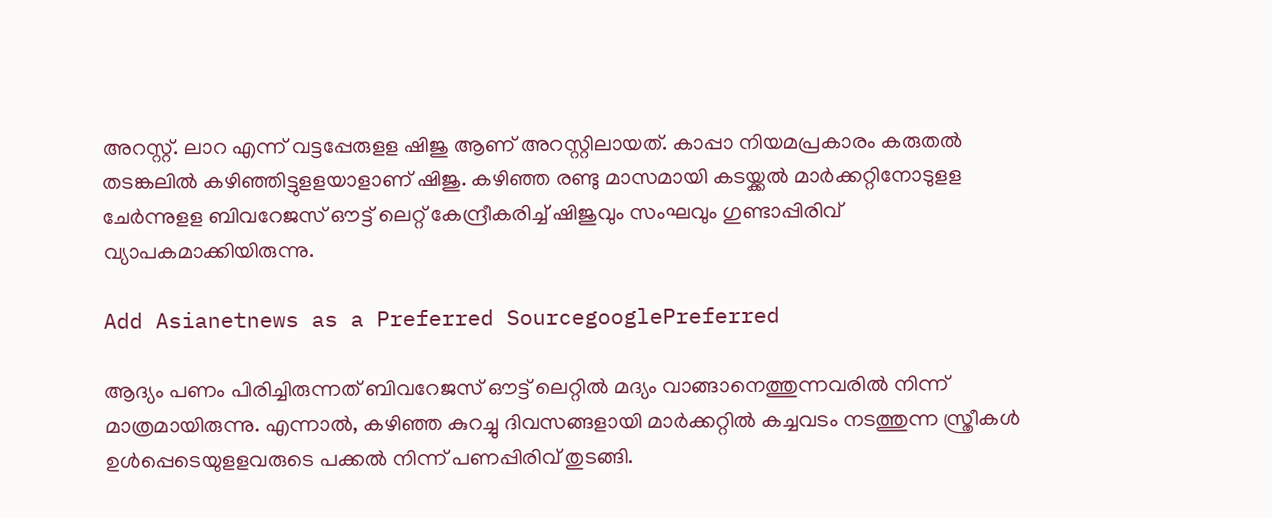അറസ്റ്റ്. ലാറ എന്ന് വട്ടപ്പേരുളള ഷിജു ആണ് അറസ്റ്റിലായത്. കാപ്പാ നിയമപ്രകാരം കരുതല്‍ തടങ്കലില്‍ കഴിഞ്ഞിട്ടുളളയാളാണ് ഷിജു. കഴിഞ്ഞ രണ്ടു മാസമായി കടയ്ക്കല്‍ മാര്‍ക്കറ്റിനോടുളള ചേര്‍ന്നുളള ബിവറേജസ് ഔട്ട് ലെറ്റ് കേന്ദ്രീകരിച്ച് ഷിജുവും സംഘവും ഗുണ്ടാപ്പിരിവ് വ്യാപകമാക്കിയിരുന്നു.

Add Asianetnews as a Preferred SourcegooglePreferred

ആദ്യം പണം പിരിച്ചിരുന്നത് ബിവറേജസ് ഔട്ട് ലെറ്റില്‍ മദ്യം വാങ്ങാനെത്തുന്നവരില്‍ നിന്ന് മാത്രമായിരുന്നു. എന്നാല്‍, കഴിഞ്ഞ കുറച്ചു ദിവസങ്ങളായി മാര്‍ക്കറ്റില്‍ കച്ചവടം നടത്തുന്ന സ്ത്രീകള്‍ ഉള്‍പ്പെടെയുളളവരുടെ പക്കല്‍ നിന്ന് പണപ്പിരിവ് തുടങ്ങി.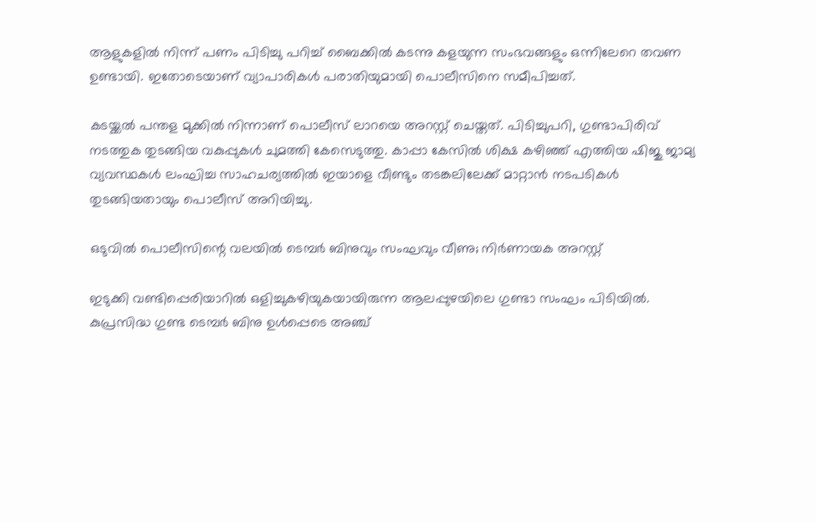ആളുകളില്‍ നിന്ന് പണം പിടിച്ചു പറിച്ച് ബൈക്കില്‍ കടന്നു കളയുന്ന സംഭവങ്ങളും ഒന്നിലേറെ തവണ ഉണ്ടായി. ഇതോടെയാണ് വ്യാപാരികള്‍ പരാതിയുമായി പൊലീസിനെ സമീപിച്ചത്.

കടയ്ക്കല്‍ പന്തള മുക്കില്‍ നിന്നാണ് പൊലീസ് ലാറയെ അറസ്റ്റ് ചെയ്തത്. പിടിച്ചുപറി, ഗുണ്ടാപിരിവ് നടത്തുക തുടങ്ങിയ വകുപ്പുകൾ ചുമത്തി കേസെടുത്തു. കാപ്പാ കേസിൽ ശിക്ഷ കഴിഞ്ഞ് എത്തിയ ഷിജു ജാമ്യ വ്യവസ്ഥകൾ ലംഘിച്ച സാഹചര്യത്തില്‍ ഇയാളെ വീണ്ടും തടങ്കലിലേക്ക് മാറ്റാന്‍ നടപടികള്‍ തുടങ്ങിയതായും പൊലീസ് അറിയിച്ചു.

ഒടുവിൽ പൊലീസിന്റെ വലയിൽ ടെമ്പർ ബിനുവും സംഘവും വീണു; നിർണായക അറസ്റ്റ്

ഇടുക്കി വണ്ടിപ്പെരിയാറിൽ ഒളിച്ചുകഴിയുകയായിരുന്ന ആലപ്പുഴയിലെ ഗുണ്ടാ സംഘം പിടിയിൽ. കുപ്രസിദ്ധ ഗുണ്ട ടെമ്പർ ബിനു ഉൾപ്പെടെ അഞ്ച്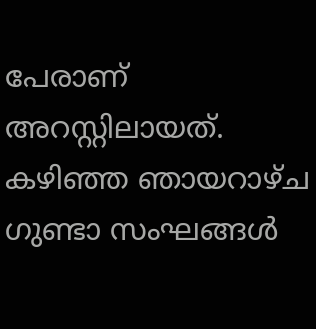പേരാണ് അറസ്റ്റിലായത്. കഴിഞ്ഞ ഞായറാഴ്ച ഗുണ്ടാ സംഘങ്ങൾ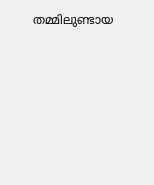തമ്മിലുണ്ടായ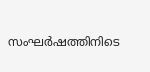സംഘര്‍ഷത്തിനിടെ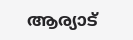ആര്യാട്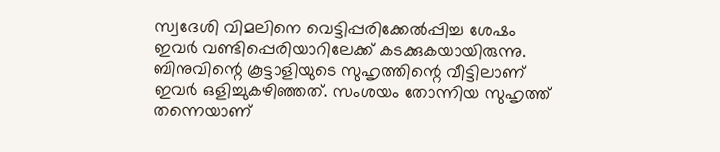സ്വദേശി വിമലിനെ വെട്ടിപ്പരിക്കേൽപ്പിച്ച ശേഷം ഇവര്‍ വണ്ടിപ്പെരിയാറിലേക്ക് കടക്കുകയായിരുന്നു. ബിനുവിന്റെ കൂട്ടാളിയുടെ സുഹൃത്തിന്റെ വീട്ടിലാണ് ഇവര്‍ ഒളിച്ചുകഴിഞ്ഞത്. സംശയം തോന്നിയ സുഹൃത്ത് തന്നെയാണ്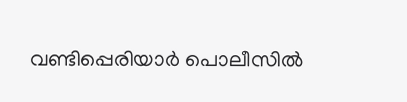വണ്ടിപ്പെരിയാര്‍ പൊലീസിൽ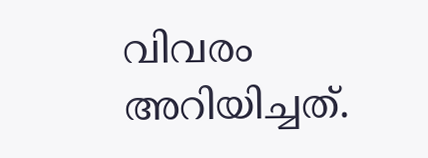വിവരം അറിയിച്ചത്.